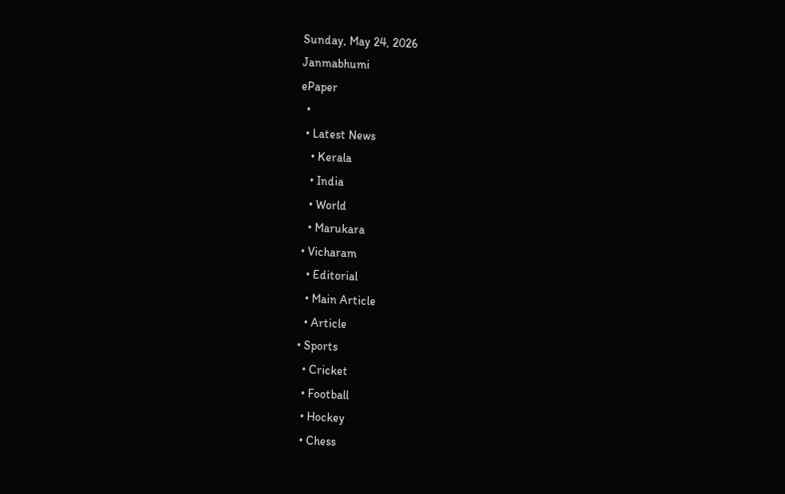Sunday, May 24, 2026
Janmabhumi
ePaper
  •
  • Latest News
    • Kerala
    • India
    • World
    • Marukara
  • Vicharam
    • Editorial
    • Main Article
    • Article
  • Sports
    • Cricket
    • Football
    • Hockey
    • Chess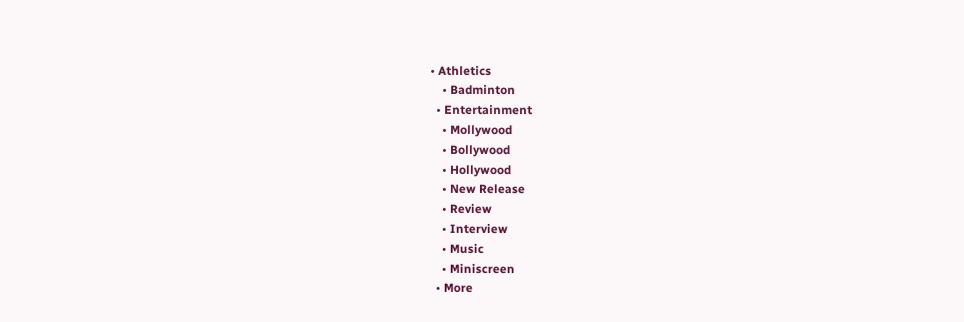• Athletics
    • Badminton
  • Entertainment
    • Mollywood
    • Bollywood
    • Hollywood
    • New Release
    • Review
    • Interview
    • Music
    • Miniscreen
  • More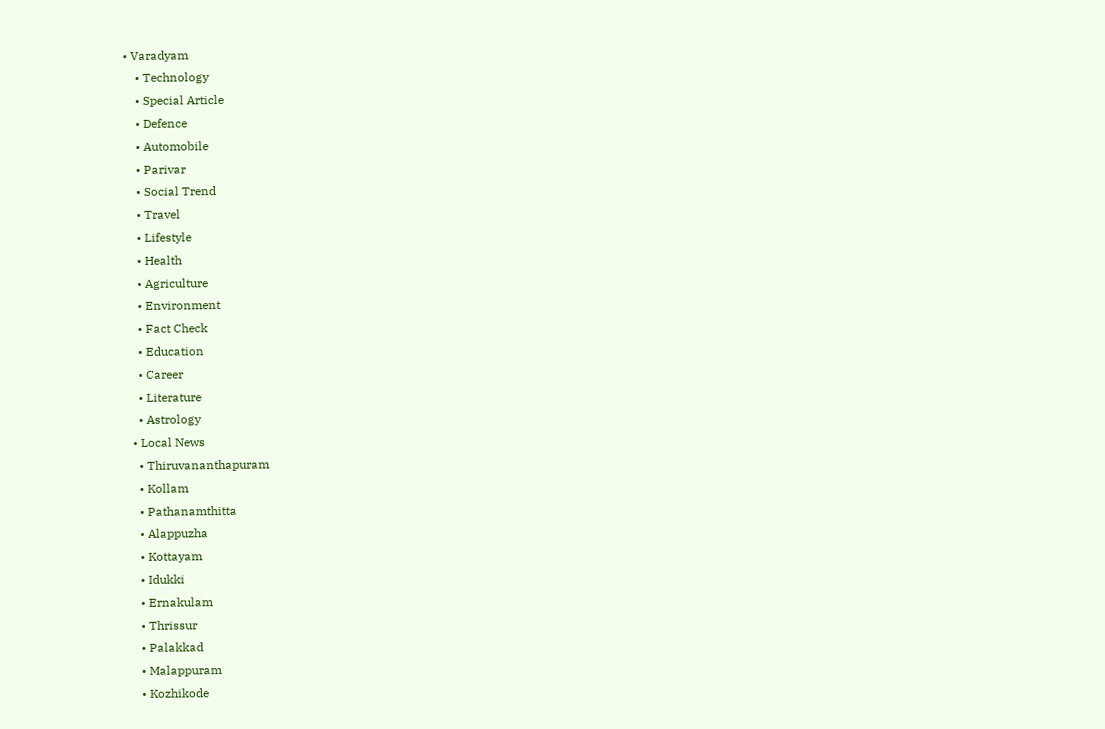• Varadyam
    • Technology
    • Special Article
    • Defence
    • Automobile
    • Parivar
    • Social Trend
    • Travel
    • Lifestyle
    • Health
    • Agriculture
    • Environment
    • Fact Check
    • Education
    • Career
    • Literature
    • Astrology
  • Local News
    • Thiruvananthapuram
    • Kollam
    • Pathanamthitta
    • Alappuzha
    • Kottayam
    • Idukki
    • Ernakulam
    • Thrissur
    • Palakkad
    • Malappuram
    • Kozhikode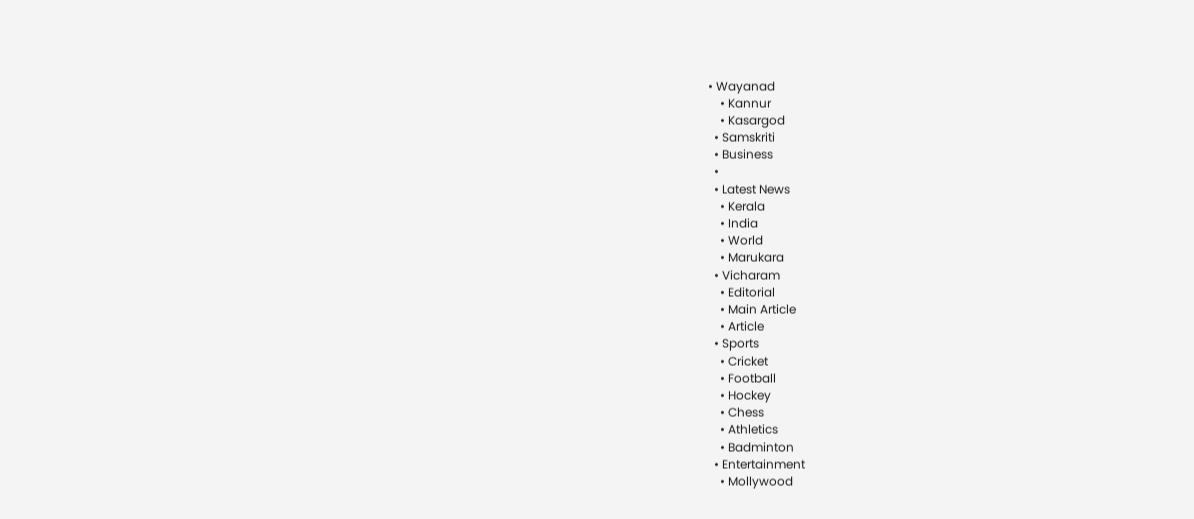• Wayanad
    • Kannur
    • Kasargod
  • Samskriti
  • Business
  •
  • Latest News
    • Kerala
    • India
    • World
    • Marukara
  • Vicharam
    • Editorial
    • Main Article
    • Article
  • Sports
    • Cricket
    • Football
    • Hockey
    • Chess
    • Athletics
    • Badminton
  • Entertainment
    • Mollywood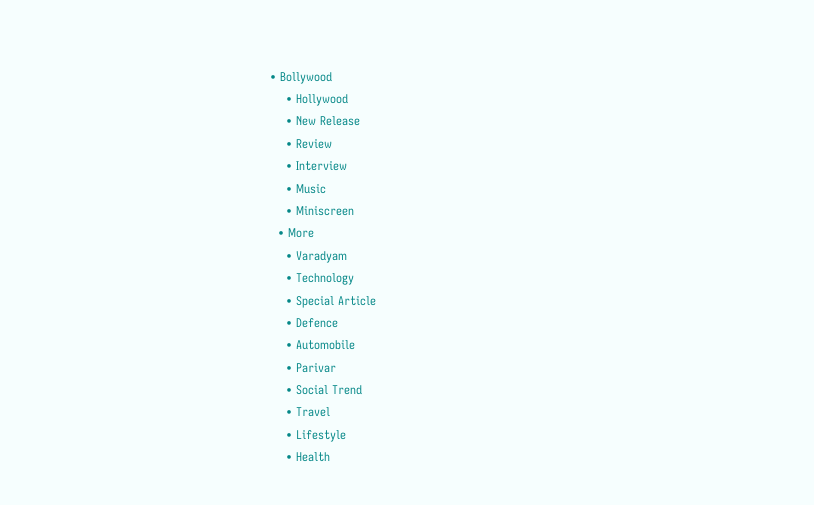• Bollywood
    • Hollywood
    • New Release
    • Review
    • Interview
    • Music
    • Miniscreen
  • More
    • Varadyam
    • Technology
    • Special Article
    • Defence
    • Automobile
    • Parivar
    • Social Trend
    • Travel
    • Lifestyle
    • Health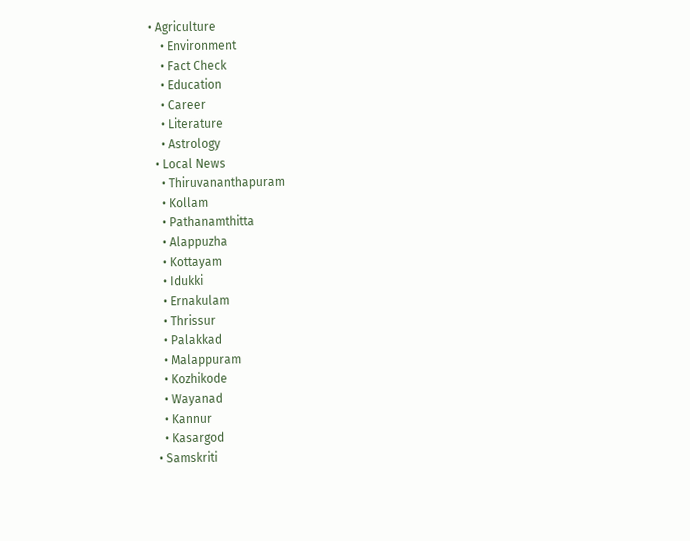• Agriculture
    • Environment
    • Fact Check
    • Education
    • Career
    • Literature
    • Astrology
  • Local News
    • Thiruvananthapuram
    • Kollam
    • Pathanamthitta
    • Alappuzha
    • Kottayam
    • Idukki
    • Ernakulam
    • Thrissur
    • Palakkad
    • Malappuram
    • Kozhikode
    • Wayanad
    • Kannur
    • Kasargod
  • Samskriti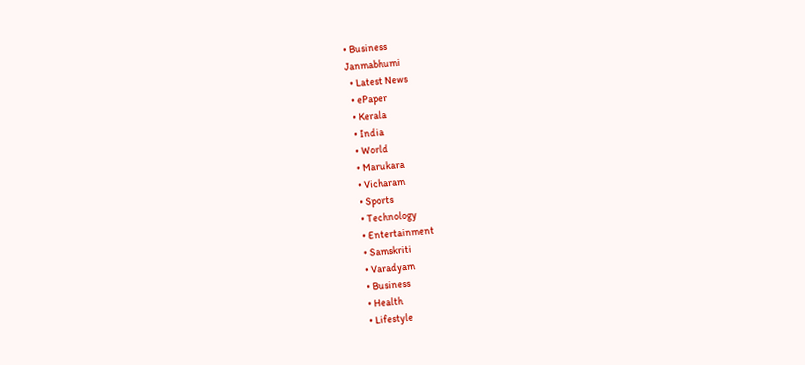• Business
Janmabhumi
  • Latest News
  • ePaper
  • Kerala
  • India
  • World
  • Marukara
  • Vicharam
  • Sports
  • Technology
  • Entertainment
  • Samskriti
  • Varadyam
  • Business
  • Health
  • Lifestyle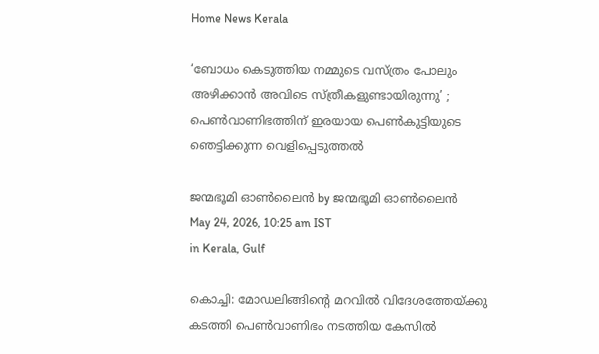Home News Kerala

‘ബോധം കെടുത്തിയ നമ്മുടെ വസ്ത്രം പോലും അഴിക്കാന്‍ അവിടെ സ്ത്രീകളുണ്ടായിരുന്നു’ ; പെണ്‍വാണിഭത്തിന് ഇരയായ പെണ്‍കുട്ടിയുടെ ഞെട്ടിക്കുന്ന വെളിപ്പെടുത്തല്‍

ജന്മഭൂമി ഓണ്‍ലൈന്‍ by ജന്മഭൂമി ഓണ്‍ലൈന്‍
May 24, 2026, 10:25 am IST
in Kerala, Gulf

കൊച്ചി: മോഡലിങ്ങിന്റെ മറവില്‍ വിദേശത്തേയ്‌ക്കു കടത്തി പെണ്‍വാണിഭം നടത്തിയ കേസില്‍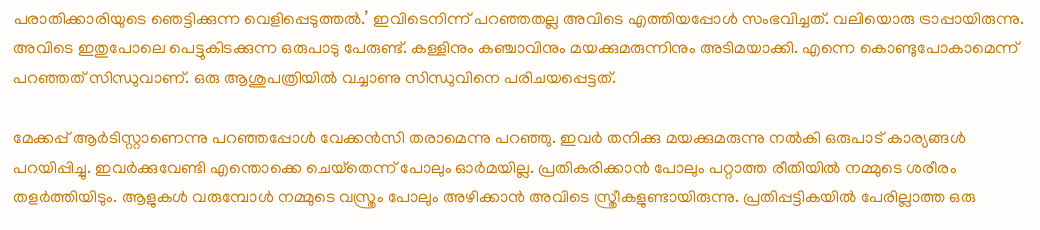പരാതിക്കാരിയുടെ ഞെട്ടിക്കുന്ന വെളിപ്പെടുത്തല്‍.’ ഇവിടെനിന്ന് പറഞ്ഞതല്ല അവിടെ എത്തിയപ്പോള്‍ സംഭവിച്ചത്. വലിയൊരു ട്രാപ്പായിരുന്നു. അവിടെ ഇതുപോലെ പെട്ടുകിടക്കുന്ന ഒരുപാടു പേരുണ്ട്. കള്ളിനും കഞ്ചാവിനും മയക്കുമരുന്നിനും അടിമയാക്കി. എന്നെ കൊണ്ടുപോകാമെന്ന് പറഞ്ഞത് സിന്ധുവാണ്. ഒരു ആശുപത്രിയില്‍ വച്ചാണു സിന്ധുവിനെ പരിചയപ്പെട്ടത്.

മേക്കപ്പ് ആര്‍ടിസ്റ്റാണെന്നു പറഞ്ഞപ്പോള്‍ വേക്കന്‍സി തരാമെന്നു പറഞ്ഞു. ഇവര്‍ തനിക്കു മയക്കുമരുന്നു നല്‍കി ഒരുപാട് കാര്യങ്ങള്‍ പറയിപ്പിച്ചു. ഇവര്‍ക്കുവേണ്ടി എന്തൊക്കെ ചെയ്‌തെന്ന് പോലും ഓര്‍മയില്ല. പ്രതികരിക്കാന്‍ പോലും പറ്റാത്ത രീതിയില്‍ നമ്മുടെ ശരീരം തളര്‍ത്തിയിടും. ആളുകള്‍ വരുമ്പോള്‍ നമ്മുടെ വസ്ത്രം പോലും അഴിക്കാന്‍ അവിടെ സ്ത്രീകളുണ്ടായിരുന്നു. പ്രതിപ്പട്ടികയില്‍ പേരില്ലാത്ത ഒരു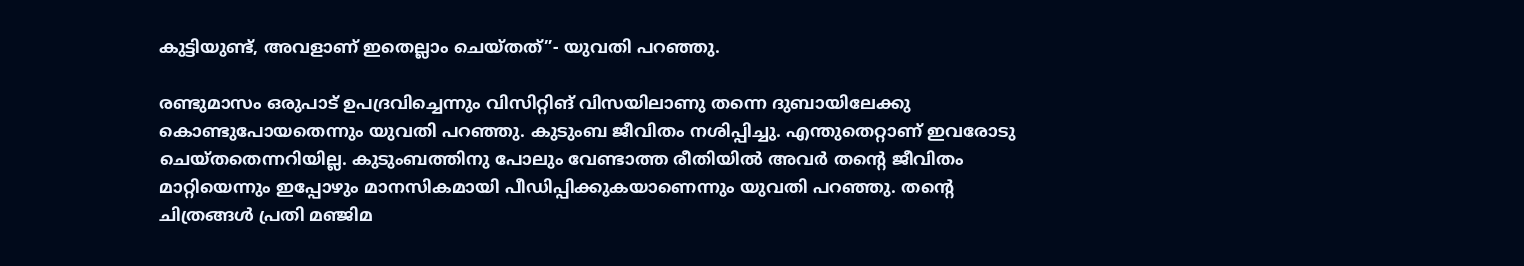കുട്ടിയുണ്ട്, അവളാണ് ഇതെല്ലാം ചെയ്തത്”- യുവതി പറഞ്ഞു.

രണ്ടുമാസം ഒരുപാട് ഉപദ്രവിച്ചെന്നും വിസിറ്റിങ് വിസയിലാണു തന്നെ ദുബായിലേക്കു കൊണ്ടുപോയതെന്നും യുവതി പറഞ്ഞു. കുടുംബ ജീവിതം നശിപ്പിച്ചു. എന്തുതെറ്റാണ് ഇവരോടു ചെയ്തതെന്നറിയില്ല. കുടുംബത്തിനു പോലും വേണ്ടാത്ത രീതിയില്‍ അവര്‍ തന്റെ ജീവിതം മാറ്റിയെന്നും ഇപ്പോഴും മാനസികമായി പീഡിപ്പിക്കുകയാണെന്നും യുവതി പറഞ്ഞു. തന്റെ ചിത്രങ്ങള്‍ പ്രതി മഞ്ജിമ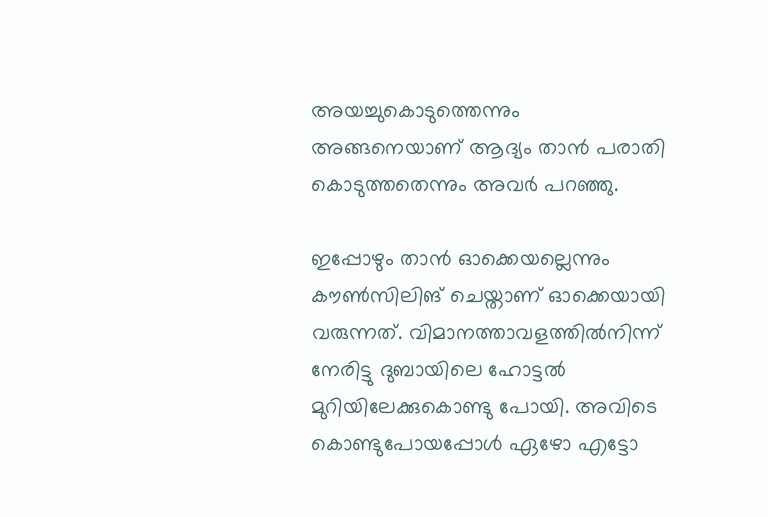അയച്ചുകൊടുത്തെന്നും അങ്ങനെയാണ് ആദ്യം താന്‍ പരാതി കൊടുത്തതെന്നും അവര്‍ പറഞ്ഞു.

ഇപ്പോഴും താന്‍ ഓക്കെയല്ലെന്നും കൗണ്‍സിലിങ് ചെയ്താണ് ഓക്കെയായി വരുന്നത്. വിമാനത്താവളത്തില്‍നിന്ന് നേരിട്ടു ദുബായിലെ ഹോട്ടല്‍ മുറിയിലേക്കുകൊണ്ടു പോയി. അവിടെ കൊണ്ടുപോയപ്പോള്‍ ഏഴോ എട്ടോ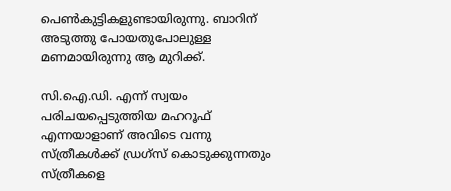പെണ്‍കുട്ടികളുണ്ടായിരുന്നു. ബാറിന് അടുത്തു പോയതുപോലുള്ള മണമായിരുന്നു ആ മുറിക്ക്.

സി.ഐ.ഡി. എന്ന് സ്വയം പരിചയപ്പെടുത്തിയ മഹറൂഫ് എന്നയാളാണ് അവിടെ വന്നു സ്ത്രീകള്‍ക്ക് ഡ്രഗ്‌സ് കൊടുക്കുന്നതും സ്ത്രീകളെ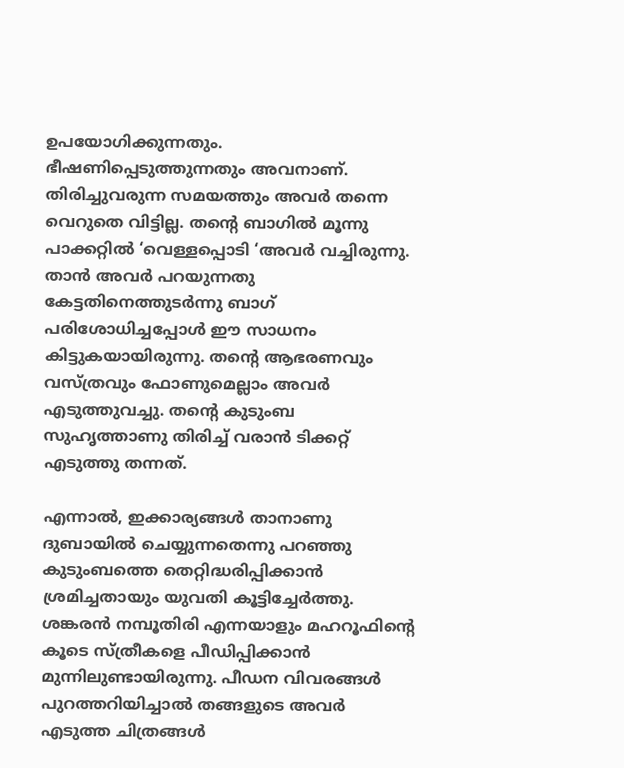ഉപയോഗിക്കുന്നതും. ഭീഷണിപ്പെടുത്തുന്നതും അവനാണ്. തിരിച്ചുവരുന്ന സമയത്തും അവര്‍ തന്നെ വെറുതെ വിട്ടില്ല. തന്റെ ബാഗില്‍ മൂന്നു പാക്കറ്റില്‍ ‘വെള്ളപ്പൊടി ‘അവര്‍ വച്ചിരുന്നു. താന്‍ അവര്‍ പറയുന്നതു കേട്ടതിനെത്തുടര്‍ന്നു ബാഗ് പരിശോധിച്ചപ്പോള്‍ ഈ സാധനം കിട്ടുകയായിരുന്നു. തന്റെ ആഭരണവും വസ്ത്രവും ഫോണുമെല്ലാം അവര്‍ എടുത്തുവച്ചു. തന്റെ കുടുംബ സുഹൃത്താണു തിരിച്ച്‌ വരാന്‍ ടിക്കറ്റ് എടുത്തു തന്നത്.

എന്നാല്‍, ഇക്കാര്യങ്ങള്‍ താനാണു ദുബായില്‍ ചെയ്യുന്നതെന്നു പറഞ്ഞു കുടുംബത്തെ തെറ്റിദ്ധരിപ്പിക്കാന്‍ ശ്രമിച്ചതായും യുവതി കൂട്ടിച്ചേര്‍ത്തു. ശങ്കരന്‍ നമ്പൂതിരി എന്നയാളും മഹറൂഫിന്റെ കൂടെ സ്ത്രീകളെ പീഡിപ്പിക്കാന്‍ മുന്നിലുണ്ടായിരുന്നു. പീഡന വിവരങ്ങള്‍ പുറത്തറിയിച്ചാല്‍ തങ്ങളുടെ അവര്‍ എടുത്ത ചിത്രങ്ങള്‍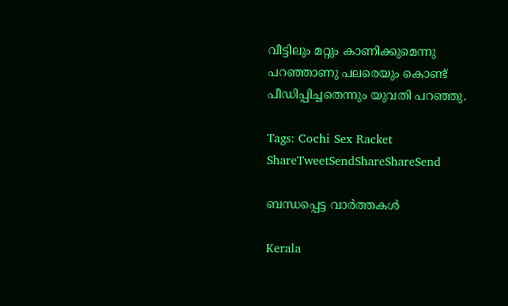വീട്ടിലും മറ്റും കാണിക്കുമെന്നു പറഞ്ഞാണു പലരെയും കൊണ്ട് പീഡിപ്പിച്ചതെന്നും യുവതി പറഞ്ഞു.

Tags: Cochi Sex Racket
ShareTweetSendShareShareSend

ബന്ധപ്പെട്ട വാര്‍ത്തകള്‍

Kerala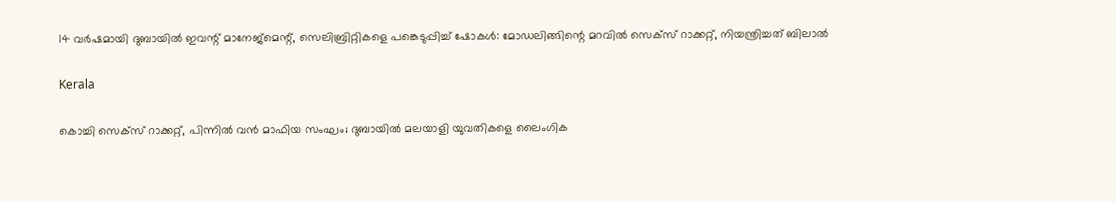14 വര്‍ഷമായി ദുബായില്‍ ഇവന്റ് മാനേജ്‌മെന്റ്, സെലിബ്രിറ്റികളെ പങ്കെടുപ്പിച്ച് ഷോകള്‍: മോഡലിങ്ങിന്റെ മറവില്‍ സെക്‌സ് റാക്കറ്റ്, നിയന്ത്രിച്ചത് ബിലാല്‍

Kerala

കൊച്ചി സെക്സ് റാക്കറ്റ്, പിന്നിൽ വൻ മാഫിയ സംഘം; ദുബായിൽ മലയാളി യുവതികളെ ലൈംഗിക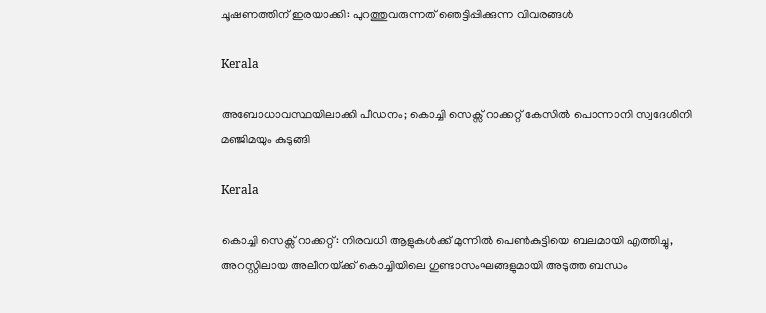ചൂഷണത്തിന് ഇരയാക്കി: പുറത്തുവരുന്നത് ഞെട്ടിപ്പിക്കുന്ന വിവരങ്ങൾ

Kerala

അബോധാവസ്ഥയിലാക്കി പീഡനം; കൊച്ചി സെക്സ് റാക്കറ്റ് കേസിൽ പൊന്നാനി സ്വദേശിനി മഞ്ജിമയും കുടുങ്ങി

Kerala

കൊച്ചി സെക്സ് റാക്കറ്റ്: നിരവധി ആളുകൾക്ക് മുന്നിൽ പെൺകുട്ടിയെ ബലമായി എത്തിച്ചു, അറസ്റ്റിലായ അലീനയ്‌ക്ക് കൊച്ചിയിലെ ഗുണ്ടാസംഘങ്ങളുമായി അടുത്ത ബന്ധം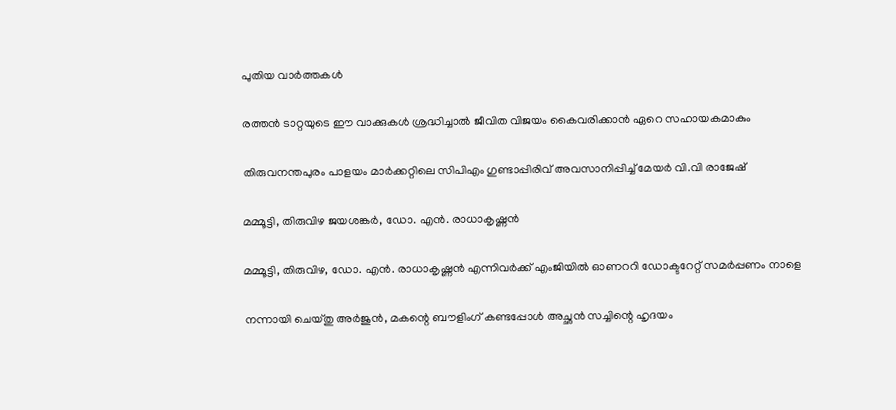പുതിയ വാര്‍ത്തകള്‍

രത്തൻ ടാറ്റയുടെ ഈ വാക്കുകൾ ശ്രദ്ധിച്ചാൽ ജീവിത വിജയം കൈവരിക്കാൻ ഏറെ സഹായകമാകും

തിരുവനന്തപുരം പാളയം മാര്‍ക്കറ്റിലെ സിപിഎം ഗുണ്ടാപ്പിരിവ് അവസാനിപ്പിച്ച് മേയര്‍ വി.വി രാജേഷ്

മമ്മൂട്ടി, തിരുവിഴ ജയശങ്കര്‍, ഡോ. എന്‍. രാധാകൃഷ്ണന്‍

മമ്മൂട്ടി, തിരുവിഴ, ഡോ. എന്‍. രാധാകൃഷ്ണന്‍ എന്നിവര്‍ക്ക് എംജിയില്‍ ഓണററി ഡോക്ടറേറ്റ് സമര്‍പ്പണം നാളെ

നന്നായി ചെയ്തു അർജുൻ, മകന്റെ ബൗളിംഗ് കണ്ടപ്പോൾ അച്ഛൻ സച്ചിന്റെ ഹൃദയം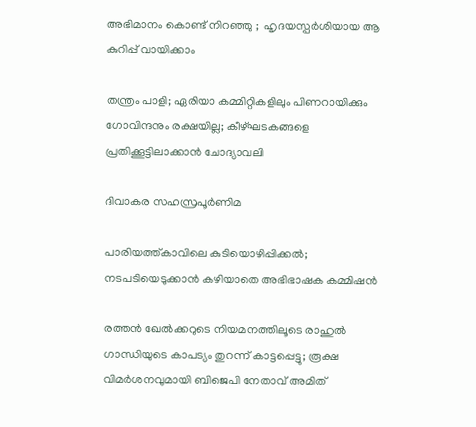അഭിമാനം കൊണ്ട് നിറഞ്ഞു ;  ഹൃദയസ്പർശിയായ ആ കുറിപ്പ് വായിക്കാം

തന്ത്രം പാളി; ഏരിയാ കമ്മിറ്റികളിലും പിണറായിക്കും ഗോവിന്ദനും രക്ഷയില്ല; കീഴ്ഘടകങ്ങളെ പ്രതിക്കൂട്ടിലാക്കാന്‍ ചോദ്യാവലി

ദിവാകര സഹസ്രപൂര്‍ണിമ

പാരിയത്ത്കാവിലെ കുടിയൊഴിപ്പിക്കല്‍; നടപടിയെടുക്കാന്‍ കഴിയാതെ അഭിഭാഷക കമ്മിഷന്‍

രത്തൻ ഖേൽക്കറുടെ നിയമനത്തിലൂടെ രാഹുൽ ഗാന്ധിയുടെ കാപട്യം തുറന്ന് കാട്ടപ്പെട്ടു; രൂക്ഷ വിമർശനവുമായി ബിജെപി നേതാവ് അമിത്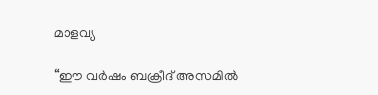മാളവ്യ

“ഈ വർഷം ബക്രീദ് അസമിൽ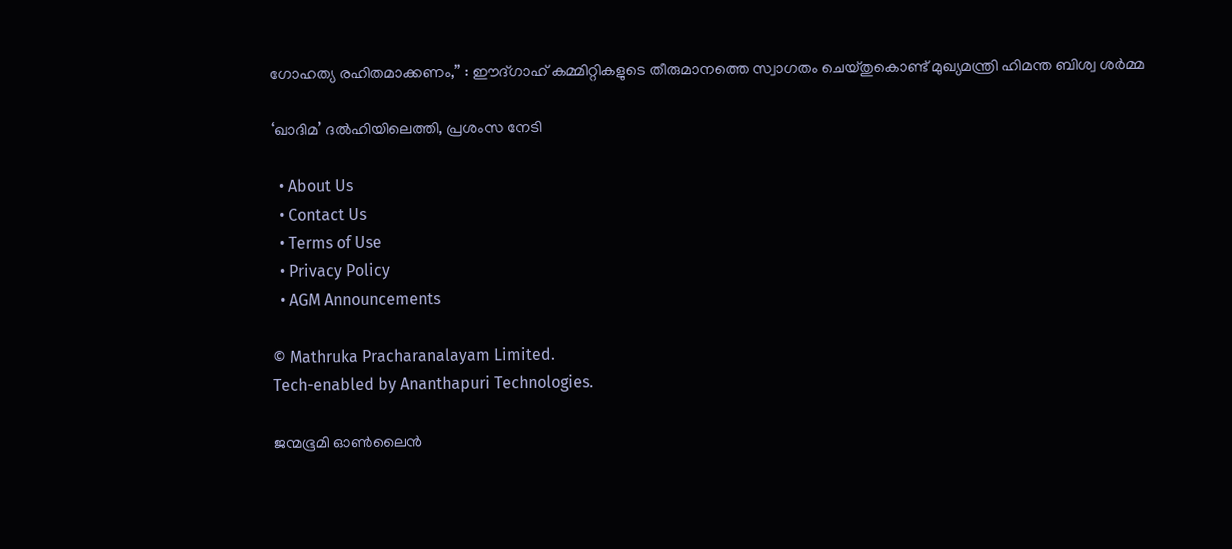ഗോഹത്യ രഹിതമാക്കണം,” : ഈദ്ഗാഹ് കമ്മിറ്റികളുടെ തീരുമാനത്തെ സ്വാഗതം ചെയ്തുകൊണ്ട് മുഖ്യമന്ത്രി ഹിമന്ത ബിശ്വ ശർമ്മ

‘ഖാദിമ’ ദൽഹിയിലെത്തി, പ്രശംസ നേടി

  • About Us
  • Contact Us
  • Terms of Use
  • Privacy Policy
  • AGM Announcements

© Mathruka Pracharanalayam Limited.
Tech-enabled by Ananthapuri Technologies.

ജന്മഭൂമി ഓണ്‍ലൈന്‍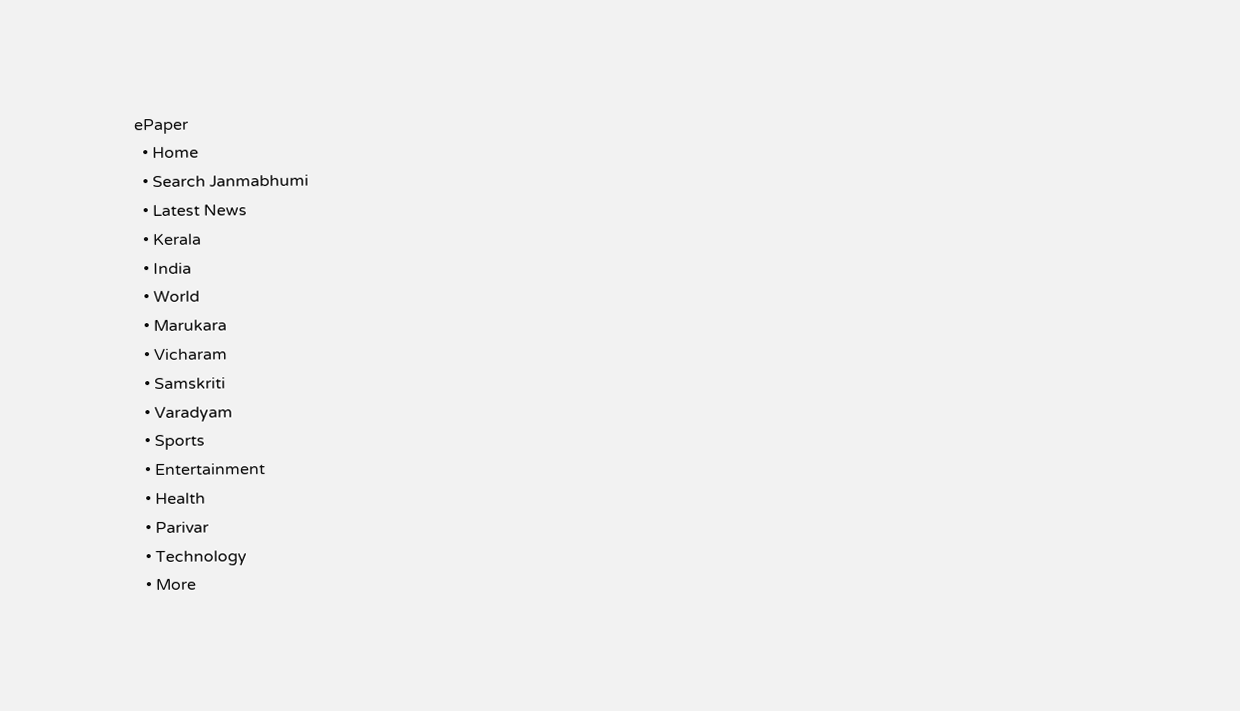ePaper
  • Home
  • Search Janmabhumi
  • Latest News
  • Kerala
  • India
  • World
  • Marukara
  • Vicharam
  • Samskriti
  • Varadyam
  • Sports
  • Entertainment
  • Health
  • Parivar
  • Technology
  • More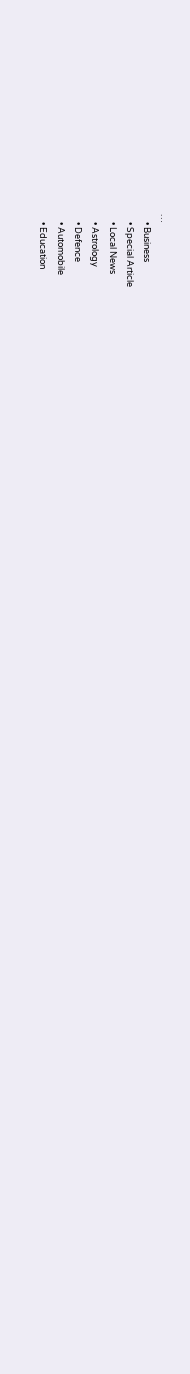…
    • Business
    • Special Article
    • Local News
    • Astrology
    • Defence
    • Automobile
    • Education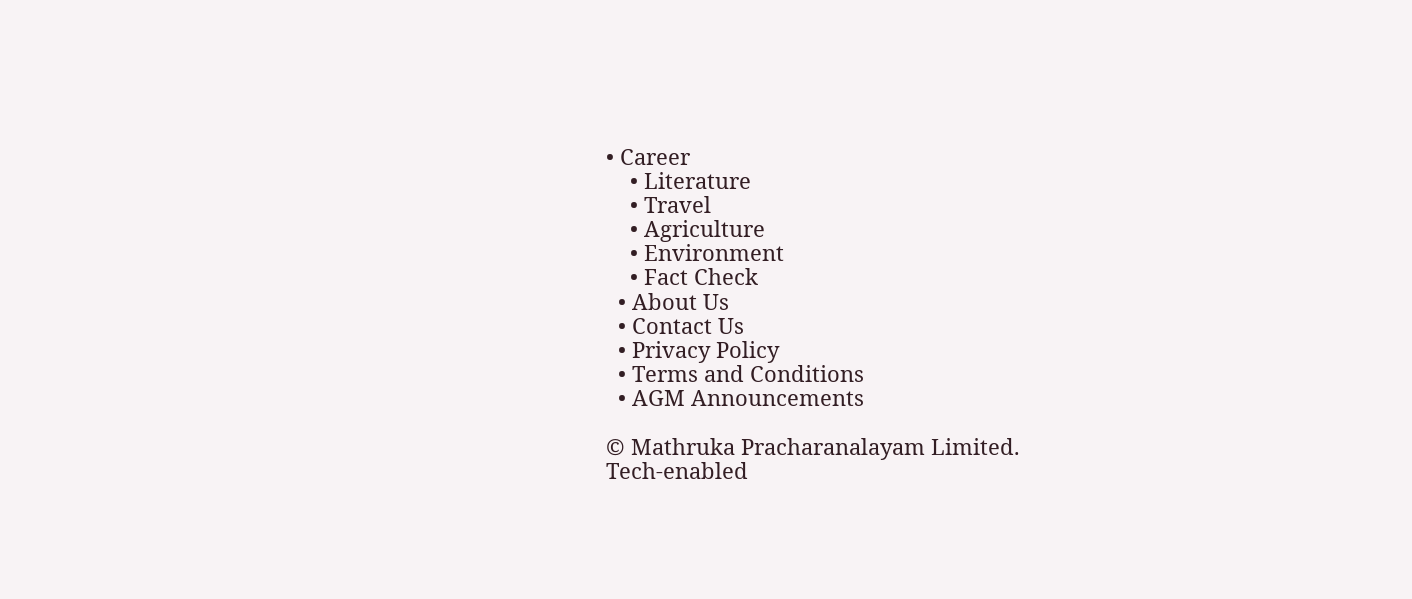• Career
    • Literature
    • Travel
    • Agriculture
    • Environment
    • Fact Check
  • About Us
  • Contact Us
  • Privacy Policy
  • Terms and Conditions
  • AGM Announcements

© Mathruka Pracharanalayam Limited.
Tech-enabled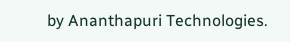by Ananthapuri Technologies.